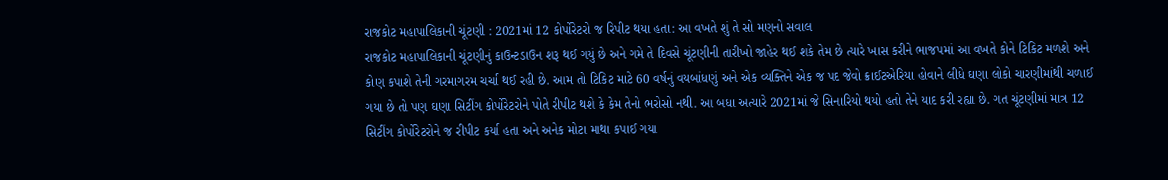રાજકોટ મહાપાલિકાની ચૂંટણી : 2021માં 12 કોર્પોરેટરો જ રિપીટ થયા હતા: આ વખતે શું તે સો મણનો સવાલ
રાજકોટ મહાપાલિકાની ચૂંટણીનું કાઉન્ટડાઉન શરૂ થઈ ગયું છે અને ગમે તે દિવસે ચૂંટણીની તારીખો જાહેર થઈ શકે તેમ છે ત્યારે ખાસ કરીને ભાજપમાં આ વખતે કોને ટિકિટ મળશે અને કોણ કપાશે તેની ગરમાગરમ ચર્ચા થઈ રહી છે. આમ તો ટિકિટ માટે 60 વર્ષનું વયબાંધણું અને એક વ્યક્તિને એક જ પદ જેવો ક્રાઈટએરિયા હોવાને લીધે ઘણા લોકો ચારણીમાંથી ચળાઈ ગયા છે તો પણ ઘણા સિટીંગ કોર્પોરેટરોને પોતે રીપીટ થશે કે કેમ તેનો ભરોસો નથી. આ બધા અત્યારે 2021માં જે સિનારિયો થયો હતો તેને યાદ કરી રહ્યા છે. ગત ચૂંટણીમાં માત્ર 12 સિટીંગ કોર્પોરેટરોને જ રીપીટ કર્યા હતા અને અનેક મોટા માથા કપાઈ ગયા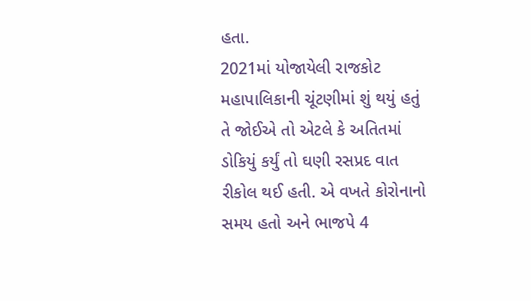હતા.
2021માં યોજાયેલી રાજકોટ મહાપાલિકાની ચૂંટણીમાં શું થયું હતું તે જોઈએ તો એટલે કે અતિતમાં ડોકિયું કર્યું તો ઘણી રસપ્રદ વાત રીકોલ થઈ હતી. એ વખતે કોરોનાનો સમય હતો અને ભાજપે 4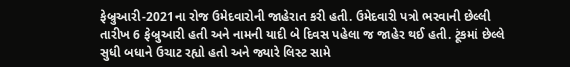ફેબ્રુઆરી-2021ના રોજ ઉમેદવારોની જાહેરાત કરી હતી. ઉમેદવારી પત્રો ભરવાની છેલ્લી તારીખ 6 ફેબ્રુઆરી હતી અને નામની યાદી બે દિવસ પહેલા જ જાહેર થઈ હતી. ટૂંકમાં છેલ્લે સુધી બધાને ઉચાટ રહ્યો હતો અને જ્યારે લિસ્ટ સામે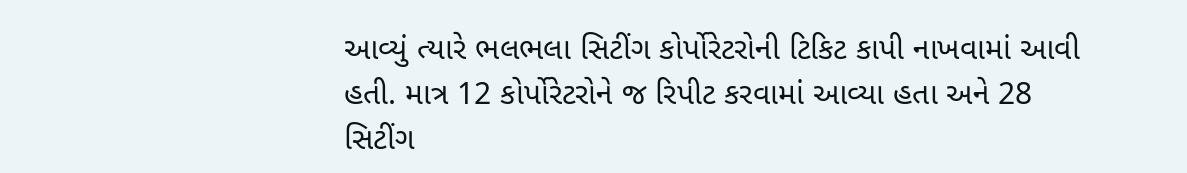આવ્યું ત્યારે ભલભલા સિટીંગ કોર્પોરેટરોની ટિકિટ કાપી નાખવામાં આવી હતી. માત્ર 12 કોર્પોરેટરોને જ રિપીટ કરવામાં આવ્યા હતા અને 28 સિટીંગ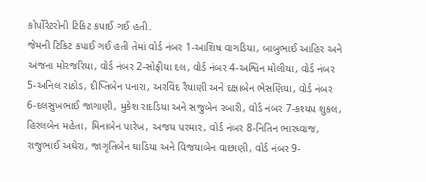કોર્પોરેટરોની ટિકિટ કપાઈ ગઈ હતી.
જેમની ટિકિટ કપાઈ ગઈ હતી તેમાં વોર્ડ નંબર 1-આશિષ વાગડિયા, બાબુભાઈ આહિર અને અંજના મોરજરિયા, વોર્ડ નંબર 2-સોફીયા દલ, વોર્ડ નંબર 4-અશ્વિન મોલીયા, વોર્ડ નંબર 5-અનિલ રાઠોડ, દીપ્તિબેન પનારા, અરવિંદ રૈયાણી અને દક્ષાબેન ભેસણિયા, વોર્ડ નંબર 6-દલસુખભાઈ જાગાણી, મુકેશ રાદડિયા અને સજુબેન રબારી, વોર્ડ નંબર 7-કશ્યપ શુકલ, હિરલબેન મહેતા, મિનાબેન પારેખ, અજય પરમાર, વોર્ડ નંબર 8-નિતિન ભારધ્વાજ, રાજુભાઈ અઘેરા, જાગૃતિબેન ઘાડિયા અને વિજયાબેન વાછાણી, વોર્ડ નંબર 9-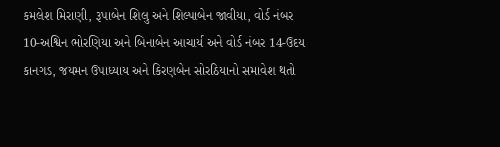કમલેશ મિરાણી, રૂપાબેન શિલુ અને શિલ્પાબેન જાવીયા, વોર્ડ નંબર 10-અશ્વિન ભોરણિયા અને બિનાબેન આચાર્ય અને વોર્ડ નંબર 14-ઉદય કાનગડ, જયમન ઉપાધ્યાય અને કિરણબેન સોરઠિયાનો સમાવેશ થતો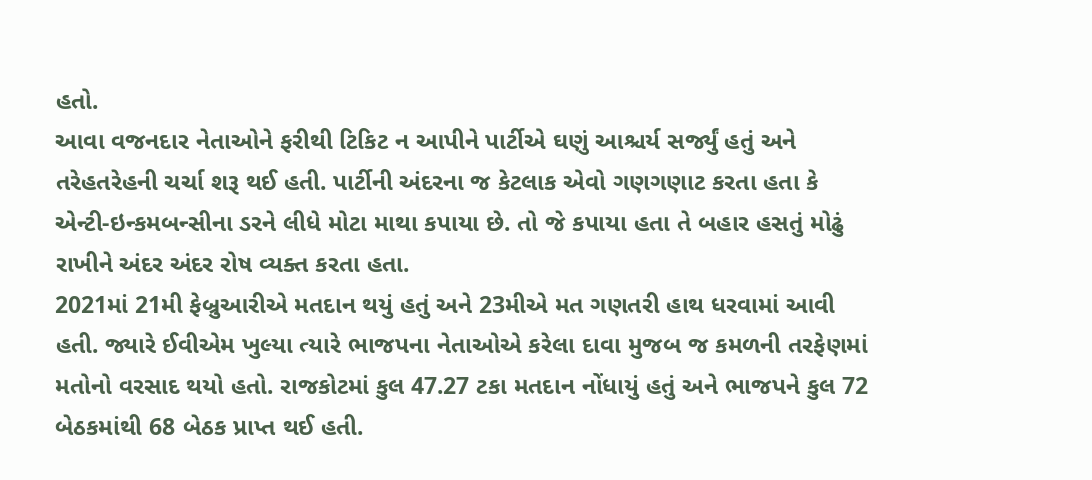હતો.
આવા વજનદાર નેતાઓને ફરીથી ટિકિટ ન આપીને પાર્ટીએ ઘણું આશ્ચર્ય સર્જ્યું હતું અને તરેહતરેહની ચર્ચા શરૂ થઈ હતી. પાર્ટીની અંદરના જ કેટલાક એવો ગણગણાટ કરતા હતા કે એન્ટી-ઇન્કમબન્સીના ડરને લીધે મોટા માથા કપાયા છે. તો જે કપાયા હતા તે બહાર હસતું મોઢું રાખીને અંદર અંદર રોષ વ્યક્ત કરતા હતા.
2021માં 21મી ફેબ્રુઆરીએ મતદાન થયું હતું અને 23મીએ મત ગણતરી હાથ ધરવામાં આવી હતી. જ્યારે ઈવીએમ ખુલ્યા ત્યારે ભાજપના નેતાઓએ કરેલા દાવા મુજબ જ કમળની તરફેણમાં મતોનો વરસાદ થયો હતો. રાજકોટમાં કુલ 47.27 ટકા મતદાન નોંધાયું હતું અને ભાજપને કુલ 72 બેઠકમાંથી 68 બેઠક પ્રાપ્ત થઈ હતી.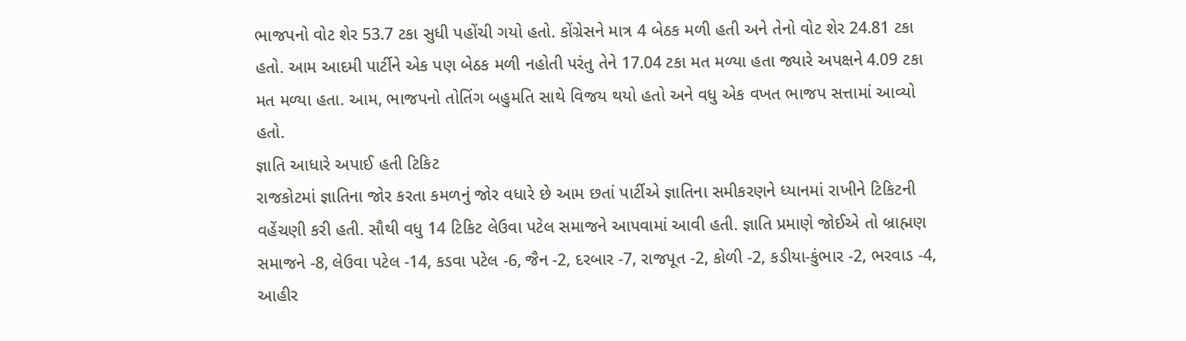ભાજપનો વોટ શેર 53.7 ટકા સુધી પહોંચી ગયો હતો. કોંગ્રેસને માત્ર 4 બેઠક મળી હતી અને તેનો વોટ શેર 24.81 ટકા હતો. આમ આદમી પાર્ટીને એક પણ બેઠક મળી નહોતી પરંતુ તેને 17.04 ટકા મત મળ્યા હતા જ્યારે અપક્ષને 4.09 ટકા મત મળ્યા હતા. આમ, ભાજપનો તોતિંગ બહુમતિ સાથે વિજય થયો હતો અને વધુ એક વખત ભાજપ સત્તામાં આવ્યો હતો.
જ્ઞાતિ આધારે અપાઈ હતી ટિકિટ
રાજકોટમાં જ્ઞાતિના જોર કરતા કમળનું જોર વધારે છે આમ છતાં પાર્ટીએ જ્ઞાતિના સમીકરણને ધ્યાનમાં રાખીને ટિકિટની વહેંચણી કરી હતી. સૌથી વધુ 14 ટિકિટ લેઉવા પટેલ સમાજને આપવામાં આવી હતી. જ્ઞાતિ પ્રમાણે જોઈએ તો બ્રાહ્મણ સમાજને -8, લેઉવા પટેલ -14, કડવા પટેલ -6, જૈન -2, દરબાર -7, રાજપૂત -2, કોળી -2, કડીયા-કુંભાર -2, ભરવાડ -4, આહીર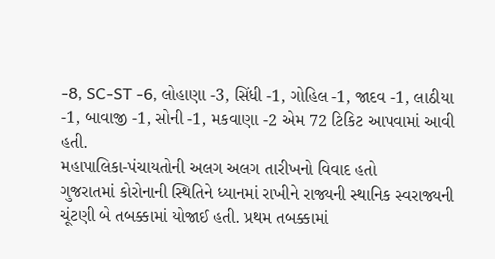-8, SC-ST -6, લોહાણા -3, સિંધી -1, ગોહિલ -1, જાદવ -1, લાઠીયા -1, બાવાજી -1, સોની -1, મકવાણા -2 એમ 72 ટિકિટ આપવામાં આવી હતી.
મહાપાલિકા-પંચાયતોની અલગ અલગ તારીખનો વિવાદ હતો
ગુજરાતમાં કોરોનાની સ્થિતિને ધ્યાનમાં રાખીને રાજ્યની સ્થાનિક સ્વરાજ્યની ચૂંટણી બે તબક્કામાં યોજાઈ હતી. પ્રથમ તબક્કામાં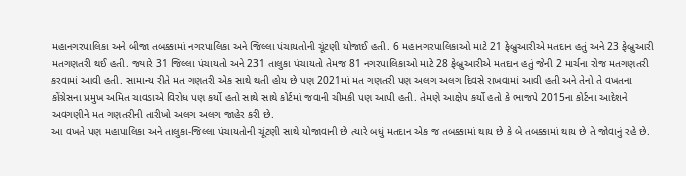મહાનગરપાલિકા અને બીજા તબક્કામાં નગરપાલિકા અને જિલ્લા પંચાયતોની ચૂંટણી યોજાઈ હતી. 6 મહાનગરપાલિકાઓ માટે 21 ફેબ્રુઆરીએ મતદાન હતું અને 23 ફેબ્રુઆરી મતગણતરી થઈ હતી. જ્યારે 31 જિલ્લા પંચાયતો અને 231 તાલુકા પંચાયતો તેમજ 81 નગરપાલિકાઓ માટે 28 ફેબ્રુઆરીએ મતદાન હતું જેની 2 માર્ચના રોજ મતગણતરી કરવામાં આવી હતી. સામાન્ય રીતે મત ગણતરી એક સાથે થતી હોય છે પણ 2021માં મત ગણતરી પણ અલગ અલગ દિવસે રાખવામાં આવી હતી અને તેનો તે વખતના કોંગ્રેસના પ્રમુખ અમિત ચાવડાએ વિરોધ પણ કર્યો હતો સાથે સાથે કોર્ટમાં જવાની ચીમકી પણ આપી હતી. તેમણે આક્ષેપ કર્યો હતો કે ભાજપે 2015ના કોર્ટના આદેશને અવગણીને મત ગણતરીની તારીખો અલગ અલગ જાહેર કરી છે.
આ વખતે પણ મહાપાલિકા અને તાલુકા-જિલ્લા પંચાયતોની ચૂંટણી સાથે યોજાવાની છે ત્યારે બધું મતદાન એક જ તબક્કામાં થાય છે કે બે તબક્કામાં થાય છે તે જોવાનું રહે છે.